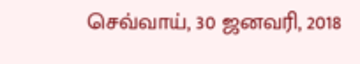செவ்வாய், 30 ஜனவரி, 2018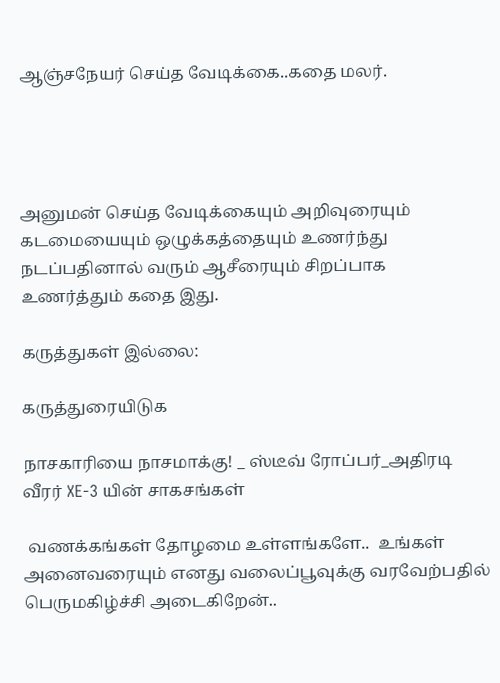ஆஞ்சநேயர் செய்த வேடிக்கை..கதை மலர்.




அனுமன் செய்த வேடிக்கையும் அறிவுரையும் கடமையையும் ஒழுக்கத்தையும் உணர்ந்து நடப்பதினால் வரும் ஆசீரையும் சிறப்பாக உணர்த்தும் கதை இது.

கருத்துகள் இல்லை:

கருத்துரையிடுக

நாசகாரியை நாசமாக்கு! _ ஸ்டீவ் ரோப்பர்_அதிரடி வீரர் XE-3 யின் சாகசங்கள்

 வணக்கங்கள் தோழமை உள்ளங்களே..  உங்கள் அனைவரையும் எனது வலைப்பூவுக்கு வரவேற்பதில் பெருமகிழ்ச்சி அடைகிறேன்..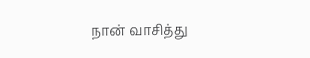நான் வாசித்து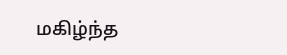மகிழ்ந்த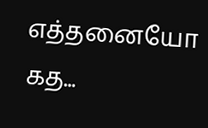எத்தனையோ கத...